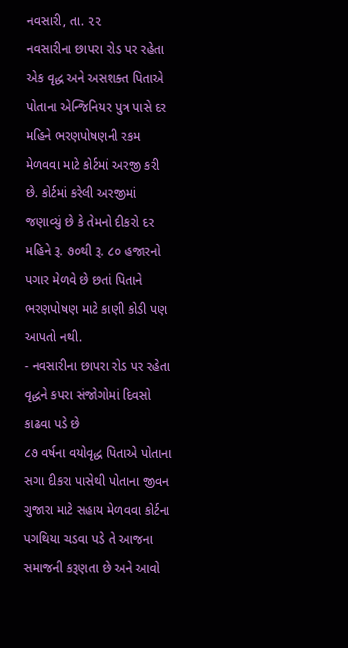નવસારી, તા. ૨૨
નવસારીના છાપરા રોડ પર રહેતા એક વૃદ્ધ અને અસશક્ત પિતાએ પોતાના એન્જિનિયર પુત્ર પાસે દર મહિને ભરણપોષણની રકમ મેળવવા માટે કોર્ટમાં અરજી કરી છે. કોર્ટમાં કરેલી અરજીમાં જણાવ્યું છે કે તેમનો દીકરો દર મહિને રૂ. ૭૦થી રૂ. ૮૦ હજારનો પગાર મેળવે છે છતાં પિતાને ભરણપોષણ માટે કાણી કોડી પણ આપતો નથી.
- નવસારીના છાપરા રોડ પર રહેતા વૃદ્ધને કપરા સંજોગોમાં દિવસો કાઢવા પડે છે
૮૭ વર્ષના વયોવૃદ્ધ પિતાએ પોતાના સગા દીકરા પાસેથી પોતાના જીવન ગુજારા માટે સહાય મેળવવા કોર્ટના પગથિયા ચડવા પડે તે આજના સમાજની કરૂણતા છે અને આવો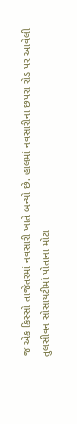જ એક કિસ્સો તાજેતરમાં નવસારી ખાતે બન્યો છે. હાલમાં નવસારીના છપરા રોડ પર આવેલી તુલસીવન સોસાયટીમાં પોતાના મોટા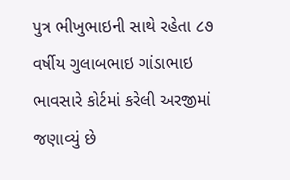પુત્ર ભીખુભાઇની સાથે રહેતા ૮૭ વર્ષીય ગુલાબભાઇ ગાંડાભાઇ ભાવસારે કોર્ટમાં કરેલી અરજીમાં જણાવ્યું છે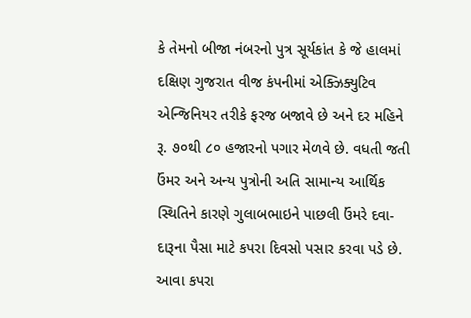કે તેમનો બીજા નંબરનો પુત્ર સૂર્યકાંત કે જે હાલમાં દક્ષિણ ગુજરાત વીજ કંપનીમાં એક્ઝિક્યુટિવ એન્જિનિયર તરીકે ફરજ બજાવે છે અને દર મહિને રૂ. ૭૦થી ૮૦ હજારનો પગાર મેળવે છે. વધતી જતી ઉંમર અને અન્ય પુત્રોની અતિ સામાન્ય આર્થિક સ્થિતિને કારણે ગુલાબભાઇને પાછલી ઉંમરે દવા-દારૂના પૈસા માટે કપરા દિવસો પસાર કરવા પડે છે. આવા કપરા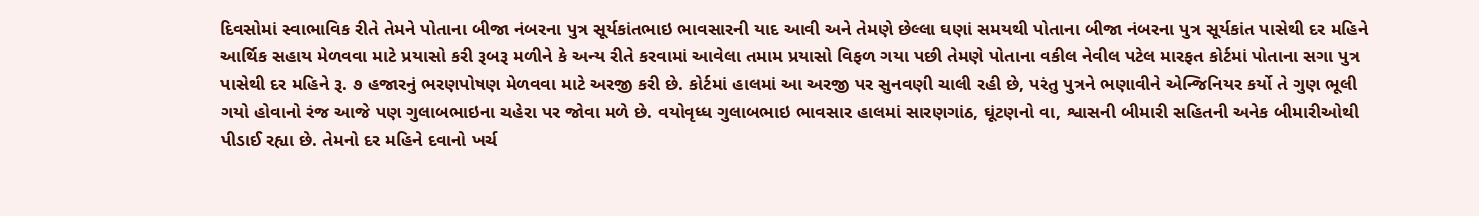દિવસોમાં સ્વાભાવિક રીતે તેમને પોતાના બીજા નંબરના પુત્ર સૂર્યકાંતભાઇ ભાવસારની યાદ આવી અને તેમણે છેલ્લા ઘણાં સમયથી પોતાના બીજા નંબરના પુત્ર સૂર્યકાંત પાસેથી દર મહિને આર્થિક સહાય મેળવવા માટે પ્રયાસો કરી રૂબરૂ મળીને કે અન્ય રીતે કરવામાં આવેલા તમામ પ્રયાસો વિફળ ગયા પછી તેમણે પોતાના વકીલ નેવીલ પટેલ મારફત કોર્ટમાં પોતાના સગા પુત્ર પાસેથી દર મહિને રૂ. ૭ હજારનું ભરણપોષણ મેળવવા માટે અરજી કરી છે. કોર્ટમાં હાલમાં આ અરજી પર સુનવણી ચાલી રહી છે, પરંતુ પુત્રને ભણાવીને એન્જિનિયર કર્યો તે ગુણ ભૂલી ગયો હોવાનો રંજ આજે પણ ગુલાબભાઇના ચહેરા પર જોવા મળે છે. વયોવૃધ્ધ ગુલાબભાઇ ભાવસાર હાલમાં સારણગાંઠ, ઘૂંટણનો વા, શ્વાસની બીમારી સહિતની અનેક બીમારીઓથી પીડાઈ રહ્યા છે. તેમનો દર મહિને દવાનો ખર્ચ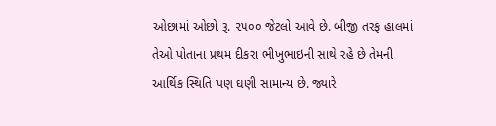ઓછામાં ઓછો રૂ. ૨૫૦૦ જેટલો આવે છે. બીજી તરફ હાલમાં તેઓ પોતાના પ્રથમ દીકરા ભીખુભાઇની સાથે રહે છે તેમની આર્થિક સ્થિતિ પણ ઘણી સામાન્ય છે. જ્યારે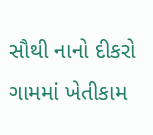સૌથી નાનો દીકરો ગામમાં ખેતીકામ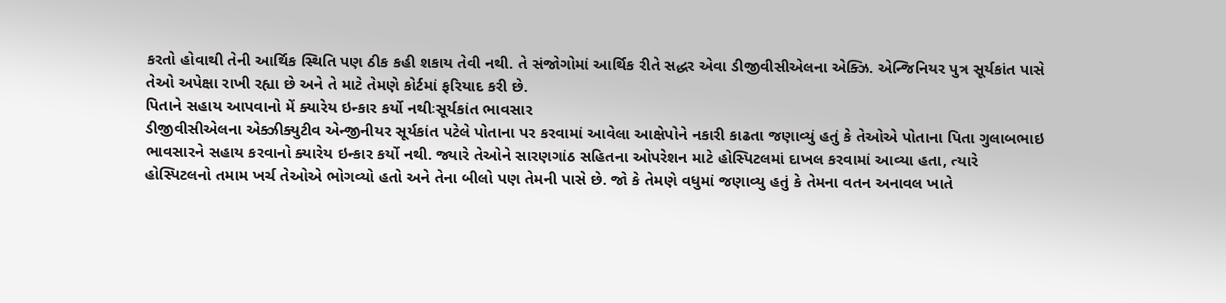કરતો હોવાથી તેની આર્થિક સ્થિતિ પણ ઠીક કહી શકાય તેવી નથી. તે સંજોગોમાં આર્થિક રીતે સદ્ધર એવા ડીજીવીસીએલના એક્ઝિ. એન્જિનિયર પુત્ર સૂર્યકાંત પાસે તેઓ અપેક્ષા રાખી રહ્યા છે અને તે માટે તેમણે કોર્ટમાં ફરિયાદ કરી છે.
પિતાને સહાય આપવાનો મેં ક્યારેય ઇન્કાર કર્યો નથીઃસૂર્યકાંત ભાવસાર
ડીજીવીસીએલના એક્ઝીક્યુટીવ એન્જીનીયર સૂર્યકાંત પટેલે પોતાના પર કરવામાં આવેલા આક્ષેપોને નકારી કાઢતા જણાવ્યું હતું કે તેઓએ પોતાના પિતા ગુલાબભાઇ ભાવસારને સહાય કરવાનો ક્યારેય ઇન્કાર કર્યો નથી. જ્યારે તેઓને સારણગાંઠ સહિતના ઓપરેશન માટે હોસ્પિટલમાં દાખલ કરવામાં આવ્યા હતા, ત્યારે હોસ્પિટલનો તમામ ખર્ચ તેઓએ ભોગવ્યો હતો અને તેના બીલો પણ તેમની પાસે છે. જો કે તેમણે વધુમાં જણાવ્યુ હતું કે તેમના વતન અનાવલ ખાતે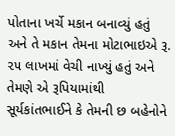પોતાના ખર્ચે મકાન બનાવ્યું હતું અને તે મકાન તેમના મોટાભાઇએ રૂ. ૨૫ લાખમાં વેચી નાખ્યું હતું અને તેમણે એ રૂપિયામાંથી સૂર્યકાંતભાઈને કે તેમની છ બહેનોને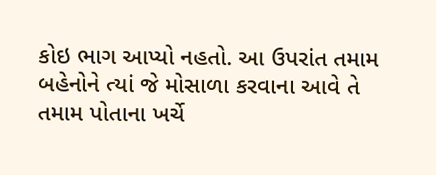કોઇ ભાગ આપ્યો નહતો. આ ઉપરાંત તમામ બહેનોને ત્યાં જે મોસાળા કરવાના આવે તે તમામ પોતાના ખર્ચે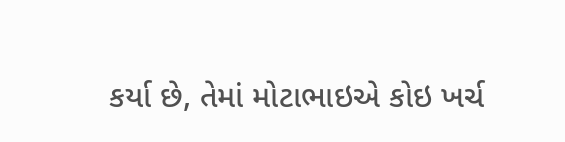કર્યા છે, તેમાં મોટાભાઇએ કોઇ ખર્ચ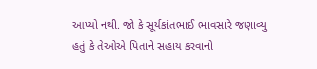આપ્યો નથી. જો કે સૂર્યકાંતભાઈ ભાવસારે જણાવ્યુ હતું કે તેઓએ પિતાને સહાય કરવાનો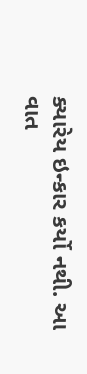ક્યારેય ઇન્કાર કર્યો નથી. આ વાત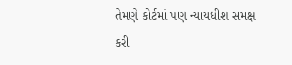તેમણે કોર્ટમાં પણ ન્યાયધીશ સમક્ષ કરી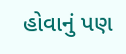હોવાનું પણ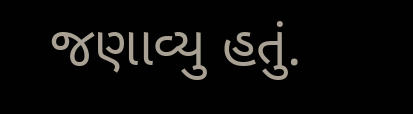જણાવ્યુ હતું.